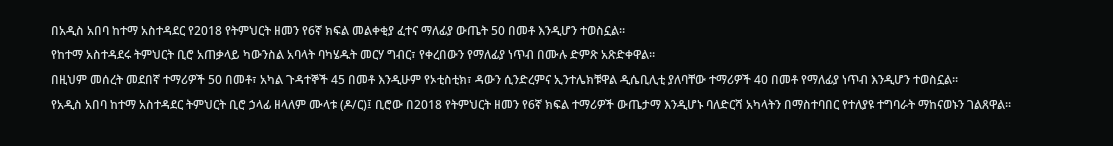በአዲስ አበባ ከተማ አስተዳደር የ2018 የትምህርት ዘመን የ6ኛ ክፍል መልቀቂያ ፈተና ማለፊያ ውጤት 50 በመቶ እንዲሆን ተወስኗል።
የከተማ አስተዳደሩ ትምህርት ቢሮ አጠቃላይ ካውንስል አባላት ባካሄዱት መርሃ ግብር፣ የቀረበውን የማለፊያ ነጥብ በሙሉ ድምጽ አጽድቀዋል።
በዚህም መሰረት መደበኛ ተማሪዎች 50 በመቶ፣ አካል ጉዳተኞች 45 በመቶ እንዲሁም የኦቲስቲክ፣ ዳውን ሲንድረምና ኢንተሌክቹዋል ዲሴቢሊቲ ያለባቸው ተማሪዎች 40 በመቶ የማለፊያ ነጥብ እንዲሆን ተወስኗል።
የአዲስ አበባ ከተማ አስተዳደር ትምህርት ቢሮ ኃላፊ ዘላለም ሙላቱ (ዶ/ር)፤ ቢሮው በ2018 የትምህርት ዘመን የ6ኛ ክፍል ተማሪዎች ውጤታማ እንዲሆኑ ባለድርሻ አካላትን በማስተባበር የተለያዩ ተግባራት ማከናወኑን ገልጸዋል።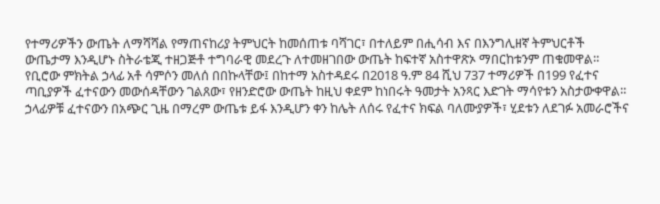የተማሪዎችን ውጤት ለማሻሻል የማጠናከሪያ ትምህርት ከመሰጠቱ ባሻገር፣ በተለይም በሒሳብ እና በእንግሊዘኛ ትምህርቶች ውጤታማ እንዲሆኑ ስትራቴጂ ተዘጋጅቶ ተግባራዊ መደረጉ ለተመዘገበው ውጤት ከፍተኛ አስተዋጽኦ ማበርከቱንም ጠቁመዋል።
የቢሮው ምክትል ኃላፊ አቶ ሳምሶን መለሰ በበኩላቸው፤ በከተማ አስተዳደሩ በ2018 ዓ.ም 84 ሺህ 737 ተማሪዎች በ199 የፈተና ጣቢያዎች ፈተናውን መውሰዳቸውን ገልጸው፣ የዘንድሮው ውጤት ከዚህ ቀደም ከነበሩት ዓመታት አንጻር እድገት ማሳየቱን አስታውቀዋል።
ኃላፊዎቹ ፈተናውን በአጭር ጊዜ በማረም ውጤቱ ይፋ እንዲሆን ቀን ከሌት ለሰሩ የፈተና ክፍል ባለሙያዎች፣ ሂደቱን ለደገፉ አመራሮችና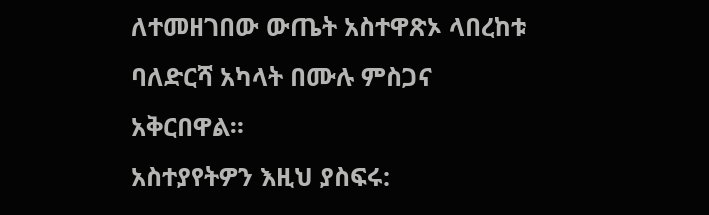ለተመዘገበው ውጤት አስተዋጽኦ ላበረከቱ ባለድርሻ አካላት በሙሉ ምስጋና አቅርበዋል።
አስተያየትዎን እዚህ ያስፍሩ: